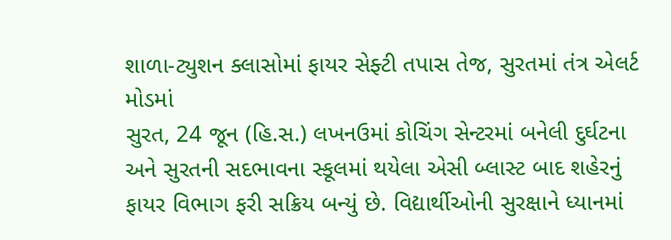શાળા-ટ્યુશન ક્લાસોમાં ફાયર સેફ્ટી તપાસ તેજ, સુરતમાં તંત્ર એલર્ટ મોડમાં
સુરત, 24 જૂન (હિ.સ.) લખનઉમાં કોચિંગ સેન્ટરમાં બનેલી દુર્ઘટના અને સુરતની સદભાવના સ્કૂલમાં થયેલા એસી બ્લાસ્ટ બાદ શહેરનું ફાયર વિભાગ ફરી સક્રિય બન્યું છે. વિદ્યાર્થીઓની સુરક્ષાને ધ્યાનમાં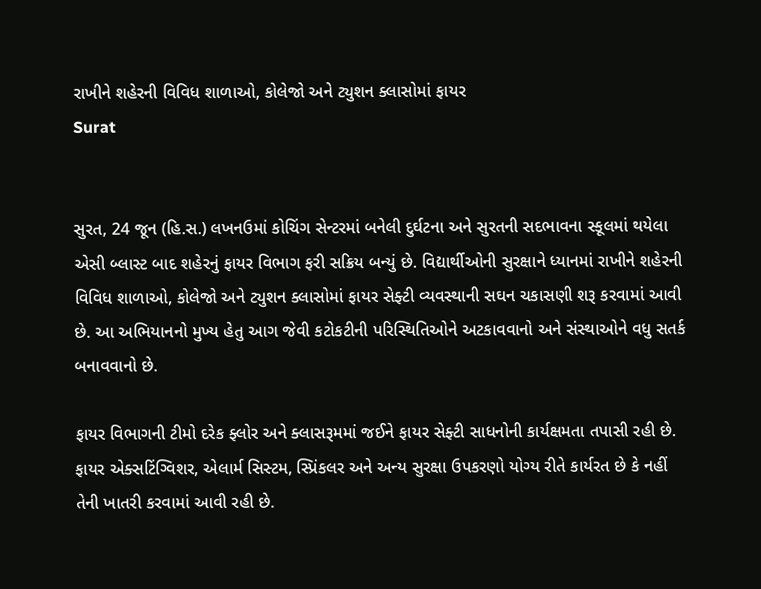રાખીને શહેરની વિવિધ શાળાઓ, કોલેજો અને ટ્યુશન ક્લાસોમાં ફાયર
Surat


સુરત, 24 જૂન (હિ.સ.) લખનઉમાં કોચિંગ સેન્ટરમાં બનેલી દુર્ઘટના અને સુરતની સદભાવના સ્કૂલમાં થયેલા એસી બ્લાસ્ટ બાદ શહેરનું ફાયર વિભાગ ફરી સક્રિય બન્યું છે. વિદ્યાર્થીઓની સુરક્ષાને ધ્યાનમાં રાખીને શહેરની વિવિધ શાળાઓ, કોલેજો અને ટ્યુશન ક્લાસોમાં ફાયર સેફ્ટી વ્યવસ્થાની સઘન ચકાસણી શરૂ કરવામાં આવી છે. આ અભિયાનનો મુખ્ય હેતુ આગ જેવી કટોકટીની પરિસ્થિતિઓને અટકાવવાનો અને સંસ્થાઓને વધુ સતર્ક બનાવવાનો છે.

ફાયર વિભાગની ટીમો દરેક ફ્લોર અને ક્લાસરૂમમાં જઈને ફાયર સેફ્ટી સાધનોની કાર્યક્ષમતા તપાસી રહી છે. ફાયર એક્સટિંગ્વિશર, એલાર્મ સિસ્ટમ, સ્પ્રિંકલર અને અન્ય સુરક્ષા ઉપકરણો યોગ્ય રીતે કાર્યરત છે કે નહીં તેની ખાતરી કરવામાં આવી રહી છે.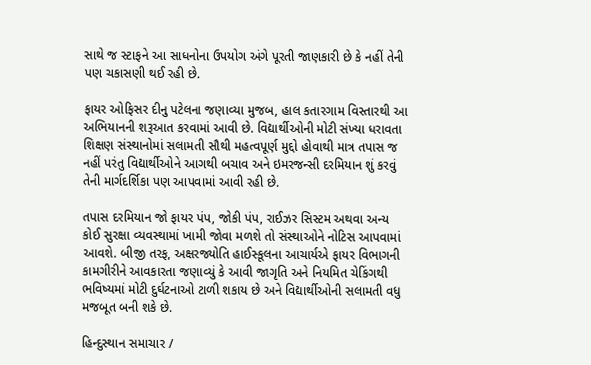સાથે જ સ્ટાફને આ સાધનોના ઉપયોગ અંગે પૂરતી જાણકારી છે કે નહીં તેની પણ ચકાસણી થઈ રહી છે.

ફાયર ઓફિસર દીનુ પટેલના જણાવ્યા મુજબ, હાલ કતારગામ વિસ્તારથી આ અભિયાનની શરૂઆત કરવામાં આવી છે. વિદ્યાર્થીઓની મોટી સંખ્યા ધરાવતા શિક્ષણ સંસ્થાનોમાં સલામતી સૌથી મહત્વપૂર્ણ મુદ્દો હોવાથી માત્ર તપાસ જ નહીં પરંતુ વિદ્યાર્થીઓને આગથી બચાવ અને ઇમરજન્સી દરમિયાન શું કરવું તેની માર્ગદર્શિકા પણ આપવામાં આવી રહી છે.

તપાસ દરમિયાન જો ફાયર પંપ, જોકી પંપ, રાઈઝર સિસ્ટમ અથવા અન્ય કોઈ સુરક્ષા વ્યવસ્થામાં ખામી જોવા મળશે તો સંસ્થાઓને નોટિસ આપવામાં આવશે. બીજી તરફ, અક્ષરજ્યોતિ હાઈસ્કૂલના આચાર્યએ ફાયર વિભાગની કામગીરીને આવકારતા જણાવ્યું કે આવી જાગૃતિ અને નિયમિત ચેકિંગથી ભવિષ્યમાં મોટી દુર્ઘટનાઓ ટાળી શકાય છે અને વિદ્યાર્થીઓની સલામતી વધુ મજબૂત બની શકે છે.

હિન્દુસ્થાન સમાચાર /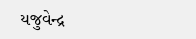યજુવેન્દ્ર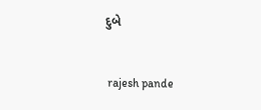દુબે


 rajesh pande